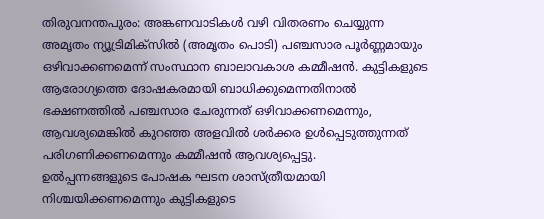തിരുവനന്തപുരം: അങ്കണവാടികൾ വഴി വിതരണം ചെയ്യുന്ന അമൃതം ന്യൂട്രിമിക്സിൽ (അമൃതം പൊടി) പഞ്ചസാര പൂർണ്ണമായും ഒഴിവാക്കണമെന്ന് സംസ്ഥാന ബാലാവകാശ കമ്മീഷൻ. കുട്ടികളുടെ ആരോഗ്യത്തെ ദോഷകരമായി ബാധിക്കുമെന്നതിനാൽ ഭക്ഷണത്തിൽ പഞ്ചസാര ചേരുന്നത് ഒഴിവാക്കണമെന്നും, ആവശ്യമെങ്കിൽ കുറഞ്ഞ അളവിൽ ശർക്കര ഉൾപ്പെടുത്തുന്നത് പരിഗണിക്കണമെന്നും കമ്മീഷൻ ആവശ്യപ്പെട്ടു.
ഉൽപ്പന്നങ്ങളുടെ പോഷക ഘടന ശാസ്ത്രീയമായി നിശ്ചയിക്കണമെന്നും കുട്ടികളുടെ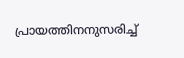പ്രായത്തിനനുസരിച്ച്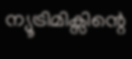ന്യൂട്രിമിക്സിന്റെ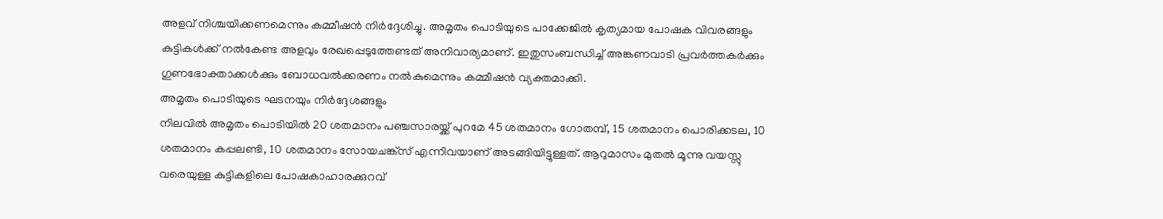അളവ് നിശ്ചയിക്കണമെന്നും കമ്മീഷൻ നിർദ്ദേശിച്ചു. അമൃതം പൊടിയുടെ പാക്കേജിൽ കൃത്യമായ പോഷക വിവരങ്ങളും കുട്ടികൾക്ക് നൽകേണ്ട അളവും രേഖപ്പെടുത്തേണ്ടത് അനിവാര്യമാണ്. ഇതുസംബന്ധിച്ച് അങ്കണവാടി പ്രവർത്തകർക്കും ഗുണഭോക്താക്കൾക്കും ബോധവൽക്കരണം നൽകുമെന്നും കമ്മീഷൻ വ്യക്തമാക്കി.
അമൃതം പൊടിയുടെ ഘടനയും നിർദ്ദേശങ്ങളും
നിലവിൽ അമൃതം പൊടിയിൽ 20 ശതമാനം പഞ്ചസാരയ്ക്ക് പുറമേ 45 ശതമാനം ഗോതമ്പ്, 15 ശതമാനം പൊരിക്കടല, 10 ശതമാനം കപ്പലണ്ടി, 10 ശതമാനം സോയചങ്ക്സ് എന്നിവയാണ് അടങ്ങിയിട്ടുള്ളത്. ആറുമാസം മുതൽ മൂന്നു വയസ്സു വരെയുള്ള കുട്ടികളിലെ പോഷകാഹാരക്കുറവ്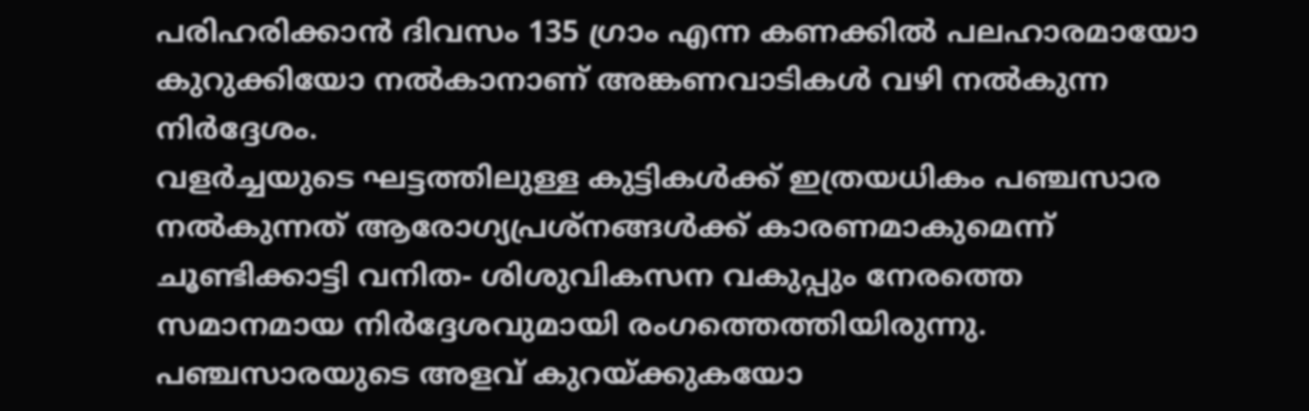പരിഹരിക്കാൻ ദിവസം 135 ഗ്രാം എന്ന കണക്കിൽ പലഹാരമായോ കുറുക്കിയോ നൽകാനാണ് അങ്കണവാടികൾ വഴി നൽകുന്ന നിർദ്ദേശം.
വളർച്ചയുടെ ഘട്ടത്തിലുള്ള കുട്ടികൾക്ക് ഇത്രയധികം പഞ്ചസാര നൽകുന്നത് ആരോഗ്യപ്രശ്നങ്ങൾക്ക് കാരണമാകുമെന്ന് ചൂണ്ടിക്കാട്ടി വനിത- ശിശുവികസന വകുപ്പും നേരത്തെ സമാനമായ നിർദ്ദേശവുമായി രംഗത്തെത്തിയിരുന്നു. പഞ്ചസാരയുടെ അളവ് കുറയ്ക്കുകയോ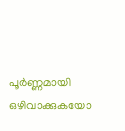പൂർണ്ണമായി ഒഴിവാക്കുകയോ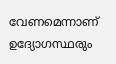വേണമെന്നാണ് ഉദ്യോഗസ്ഥരും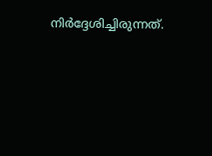നിർദ്ദേശിച്ചിരുന്നത്.